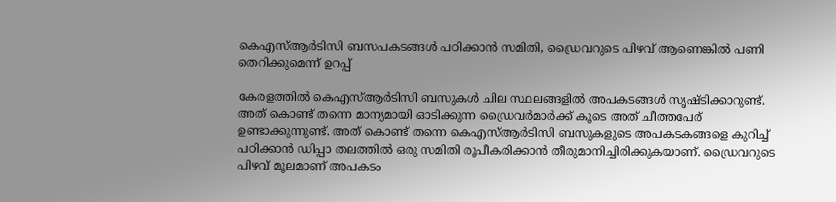കെഎസ്ആർടിസി ബസപകടങ്ങൾ പഠിക്കാൻ സമിതി, ഡ്രൈവറുടെ പിഴവ് ആണെങ്കിൽ പണി തെറിക്കുമെന്ന് ഉറപ്പ്

കേരളത്തിൽ കെഎസ്ആർടിസി ബസുകൾ ചില സ്ഥലങ്ങളിൽ അപകടങ്ങൾ സൃഷ്ടിക്കാറുണ്ട്. അത് കൊണ്ട് തന്നെ മാന്യമായി ഓടിക്കുന്ന ഡ്രൈവർമാർക്ക് കൂടെ അത് ചീത്തപേര് ഉണ്ടാക്കുന്നുണ്ട്. അത് കൊണ്ട് തന്നെ കെഎസ്ആർടിസി ബസുകളുടെ അപകടകങ്ങളെ കുറിച്ച് പഠിക്കാൻ ഡിപ്പാ തലത്തിൽ ഒരു സമിതി രൂപീകരിക്കാൻ തീരുമാനിച്ചിരിക്കുകയാണ്. ഡ്രൈവറുടെ പിഴവ് മൂലമാണ് അപകടം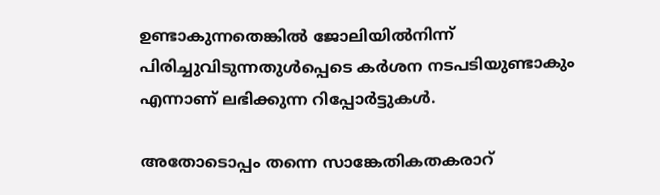ഉണ്ടാകുന്നതെങ്കിൽ ജോലിയില്‍നിന്ന് പിരിച്ചുവിടുന്നതുള്‍പ്പെടെ കര്‍ശന നടപടിയുണ്ടാകും എന്നാണ് ലഭിക്കുന്ന റിപ്പോർട്ടുകൾ.

അതോടൊപ്പം തന്നെ സാങ്കേതികതകരാറ്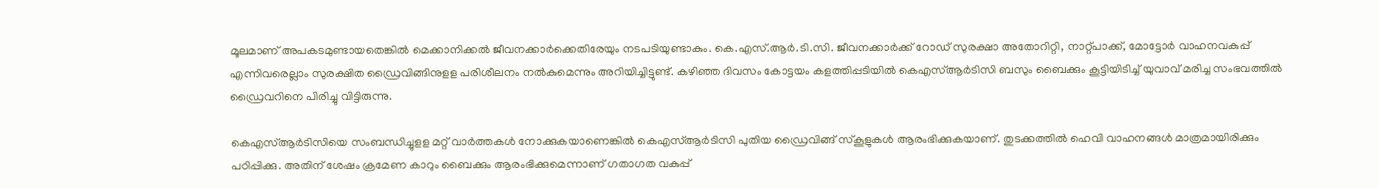മൂലമാണ് അപകടമുണ്ടായതെങ്കിൽ മെക്കാനിക്കല്‍ ജീവനക്കാര്‍ക്കെതിരേയും നടപടിയുണ്ടാകും. കെ.എസ്.ആര്‍.ടി.സി. ജീവനക്കാര്‍ക്ക് റോഡ് സുരക്ഷാ അതോറിറ്റി, നാറ്റ്പാക്ക്, മോട്ടോര്‍ വാഹനവകുപ്പ് എന്നിവരെല്ലാം സുരക്ഷിത ഡ്രൈവിങ്ങിനുളള പരിശീലനം നല്‍കുമെന്നും അറിയിച്ചിട്ടുണ്ട്. കഴിഞ്ഞ ദിവസം കോട്ടയം കളത്തിപ്പടിയിൽ കെഎസ്ആർടിസി ബസും ബൈക്കും കൂട്ടിയിടിച്ച് യുവാവ് മരിച്ച സംഭവത്തിൽ ഡ്രൈവറിനെ പിരിച്ചു വിട്ടിരുന്നു.

കെഎസ്ആർടിസിയെ സംബന്ധിച്ചുളള മറ്റ് വാർത്തകൾ നോക്കുകയാണെങ്കിൽ കെഎസ്ആർടിസി പുതിയ ഡ്രൈവിങ്ങ് സ്കൂളുകൾ ആരംഭിക്കുകയാണ്. തുടക്കത്തിൽ ഹെവി വാഹനങ്ങൾ മാത്രമായിരിക്കും പഠിപ്പിക്കു. അതിന് ശേഷം ക്രമേണ കാറും ബൈക്കും ആരംഭിക്കുമെന്നാണ് ഗതാഗത വകുപ്പ്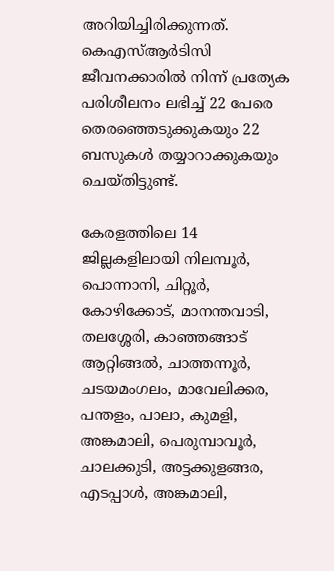അറിയിച്ചിരിക്കുന്നത്. കെഎസ്ആർടിസി ജീവനക്കാരിൽ നിന്ന് പ്രത്യേക പരിശീലനം ലഭിച്ച് 22 പേരെ തെരഞ്ഞെടുക്കുകയും 22 ബസുകൾ തയ്യാറാക്കുകയും ചെയ്തിട്ടുണ്ട്.

കേരളത്തിലെ 14 ജില്ലകളിലായി നിലമ്പൂര്‍, പൊന്നാനി, ചിറ്റൂര്‍, കോഴിക്കോട്, മാനന്തവാടി, തലശ്ശേരി, കാഞ്ഞങ്ങാട് ആറ്റിങ്ങല്‍, ചാത്തന്നൂര്‍, ചടയമംഗലം, മാവേലിക്കര, പന്തളം, പാലാ, കുമളി, അങ്കമാലി, പെരുമ്പാവൂര്‍, ചാലക്കുടി, അട്ടക്കുളങ്ങര, എടപ്പാള്‍, അങ്കമാലി,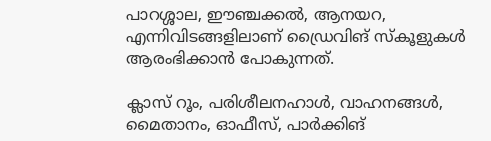പാറശ്ശാല, ഈഞ്ചക്കല്‍, ആനയറ, എന്നിവിടങ്ങളിലാണ് ഡ്രൈവിങ് സ്‌കൂളുകള്‍ ആരംഭിക്കാൻ പോകുന്നത്.

ക്ലാസ് റൂം, പരിശീലനഹാള്‍, വാഹനങ്ങള്‍, മൈതാനം, ഓഫീസ്, പാര്‍ക്കിങ്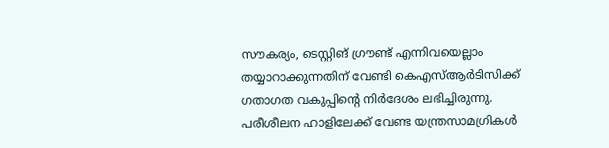സൗകര്യം, ടെസ്റ്റിങ് ഗ്രൗണ്ട് എന്നിവയെല്ലാം തയ്യാറാക്കുന്നതിന് വേണ്ടി കെഎസ്ആർടിസിക്ക് ഗതാഗത വകുപ്പിൻ്റെ നിർദേശം ലഭിച്ചിരുന്നു. പരീശീലന ഹാളിലേക്ക് വേണ്ട യന്ത്രസാമഗ്രികള്‍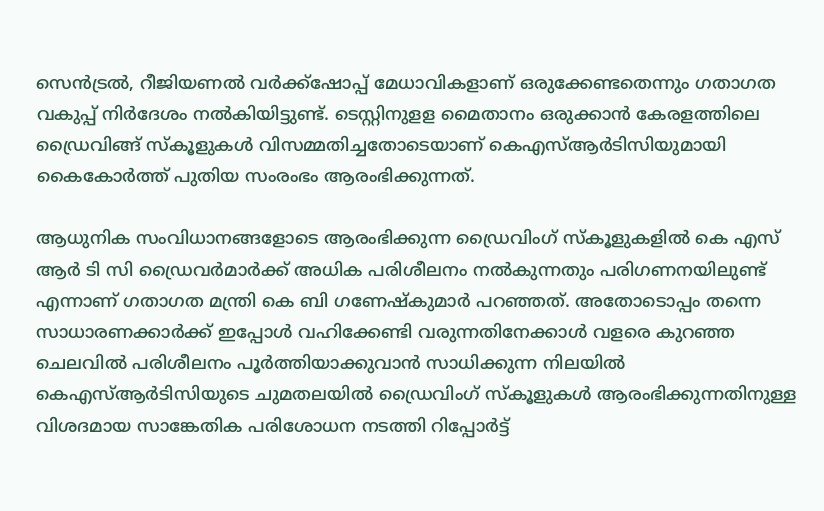സെന്‍ട്രല്‍, റീജിയണല്‍ വര്‍ക്ക്‌ഷോപ്പ് മേധാവികളാണ് ഒരുക്കേണ്ടതെന്നും ഗതാഗത വകുപ്പ് നിർദേശം നൽകിയിട്ടുണ്ട്. ടെസ്റ്റിനുളള മൈതാനം ഒരുക്കാൻ കേരളത്തിലെ ഡ്രൈവിങ്ങ് സ്കൂളുകൾ വിസമ്മതിച്ചതോടെയാണ് കെഎസ്ആർടിസിയുമായി കൈകോർത്ത് പുതിയ സംരംഭം ആരംഭിക്കുന്നത്.

ആധുനിക സംവിധാനങ്ങളോടെ ആരംഭിക്കുന്ന ഡ്രൈവിംഗ് സ്‌കൂളുകളിൽ കെ എസ് ആർ ടി സി ഡ്രൈവർമാർക്ക് അധിക പരിശീലനം നൽകുന്നതും പരിഗണനയിലുണ്ട് എന്നാണ് ഗതാഗത മന്ത്രി കെ ബി ഗണേഷ്കുമാർ പറഞ്ഞത്. അതോടൊപ്പം തന്നെ സാധാരണക്കാർക്ക് ഇപ്പോൾ വഹിക്കേണ്ടി വരുന്നതിനേക്കാൾ വളരെ കുറഞ്ഞ ചെലവിൽ പരിശീലനം പൂർത്തിയാക്കുവാൻ സാധിക്കുന്ന നിലയിൽ കെഎസ്ആർടിസിയുടെ ചുമതലയിൽ ഡ്രൈവിംഗ് സ്കൂളുകൾ ആരംഭിക്കുന്നതിനുള്ള വിശദമായ സാങ്കേതിക പരിശോധന നടത്തി റിപ്പോർട്ട്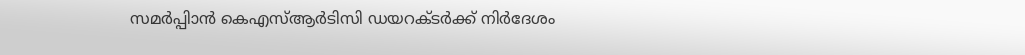സമർപ്പിാൻ കെഎസ്ആർടിസി ഡയറക്ടർക്ക് നിർദേശം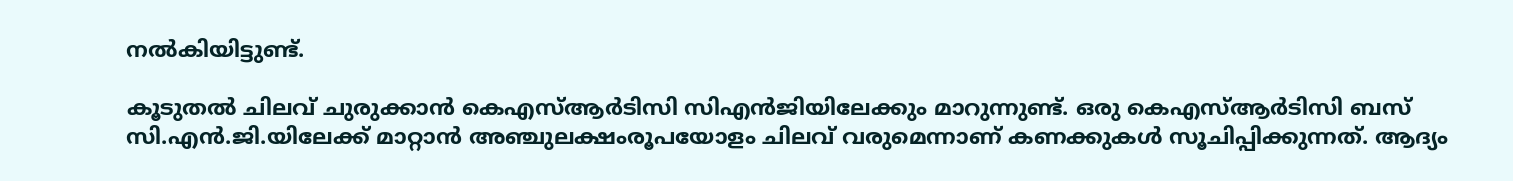നൽകിയിട്ടുണ്ട്.

കൂടുതൽ ചിലവ് ചുരുക്കാൻ കെഎസ്ആർടിസി സിഎൻജിയിലേക്കും മാറുന്നുണ്ട്. ഒരു കെഎസ്ആർടിസി ബസ് സി.എന്‍.ജി.യിലേക്ക് മാറ്റാന്‍ അഞ്ചുലക്ഷംരൂപയോളം ചിലവ് വരുമെന്നാണ് കണക്കുകൾ സൂചിപ്പിക്കുന്നത്. ആദ്യം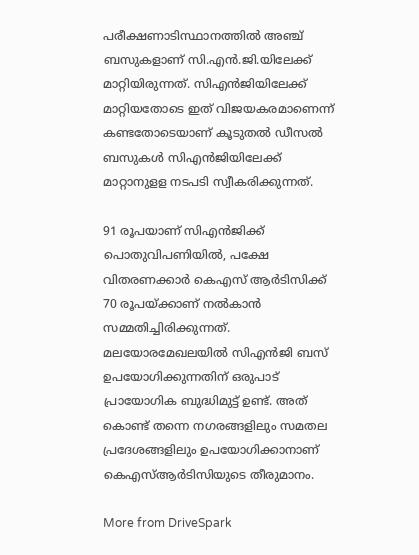പരീക്ഷണാടിസ്ഥാനത്തില്‍ അഞ്ച് ബസുകളാണ് സി.എന്‍.ജി.യിലേക്ക് മാറ്റിയിരുന്നത്. സിഎൻജിയിലേക്ക് മാറ്റിയതോടെ ഇത് വിജയകരമാണെന്ന് കണ്ടതോടെയാണ് കൂടുതൽ ഡീസൽ ബസുകൾ സിഎൻജിയിലേക്ക് മാറ്റാനുളള നടപടി സ്വീകരിക്കുന്നത്.

91 രൂപയാണ് സിഎൻജിക്ക് പൊതുവിപണിയിൽ, പക്ഷേ വിതരണക്കാർ കെഎസ് ആർടിസിക്ക് 70 രൂപയ്ക്കാണ് നൽകാൻ സമ്മതിച്ചിരിക്കുന്നത്. മലയോരമേഖലയിൽ സിഎൻജി ബസ് ഉപയോഗിക്കുന്നതിന് ഒരുപാട് പ്രായോഗിക ബുദ്ധിമുട്ട് ഉണ്ട്. അത് കൊണ്ട് തന്നെ നഗരങ്ങളിലും സമതല പ്രദേശങ്ങളിലും ഉപയോഗിക്കാനാണ് കെഎസ്ആർടിസിയുടെ തീരുമാനം.

More from DriveSpark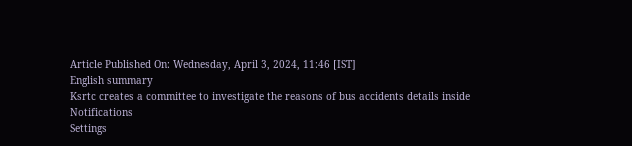Article Published On: Wednesday, April 3, 2024, 11:46 [IST]
English summary
Ksrtc creates a committee to investigate the reasons of bus accidents details inside
Notifications
Settings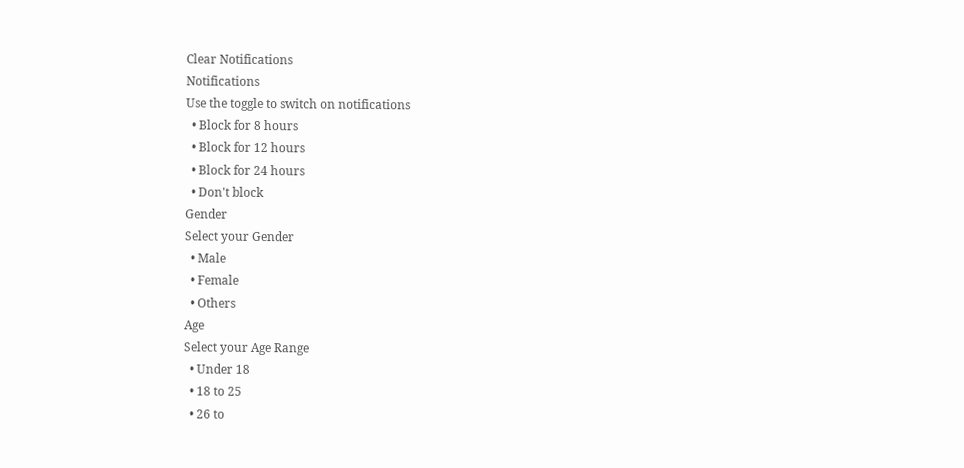Clear Notifications
Notifications
Use the toggle to switch on notifications
  • Block for 8 hours
  • Block for 12 hours
  • Block for 24 hours
  • Don't block
Gender
Select your Gender
  • Male
  • Female
  • Others
Age
Select your Age Range
  • Under 18
  • 18 to 25
  • 26 to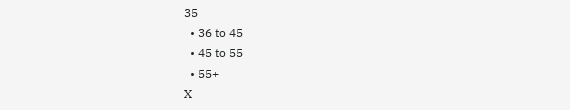35
  • 36 to 45
  • 45 to 55
  • 55+
X